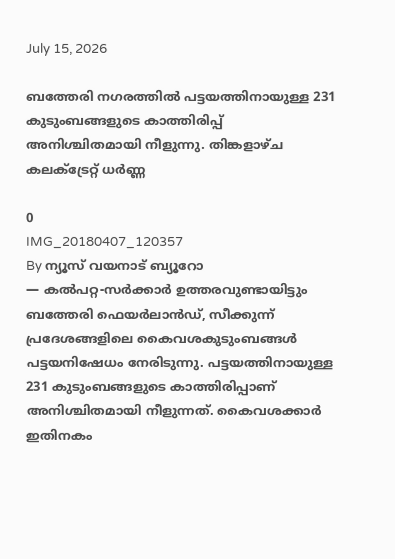July 15, 2026

ബത്തേരി നഗരത്തിൽ പട്ടയത്തിനായുള്ള 231 കുടുംബങ്ങളുടെ കാത്തിരിപ്പ് അനിശ്ചിതമായി നീളുന്നു. തിങ്കളാഴ്ച കലക്ട്രേറ്റ് ധർണ്ണ

0
IMG_20180407_120357
By ന്യൂസ് വയനാട് ബ്യൂറോ
— കല്‍പറ്റ-സര്‍ക്കാര്‍ ഉത്തരവുണ്ടായിട്ടും ബത്തേരി ഫെയര്‍ലാന്‍ഡ്, സീക്കുന്ന് പ്രദേശങ്ങളിലെ കൈവശകുടുംബങ്ങള്‍ പട്ടയനിഷേധം നേരിടുന്നു. പട്ടയത്തിനായുള്ള 231 കുടുംബങ്ങളുടെ കാത്തിരിപ്പാണ് അനിശ്ചിതമായി നീളുന്നത്. കൈവശക്കാര്‍ ഇതിനകം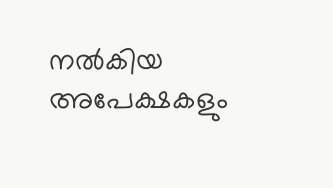നല്‍കിയ അപേക്ഷകളും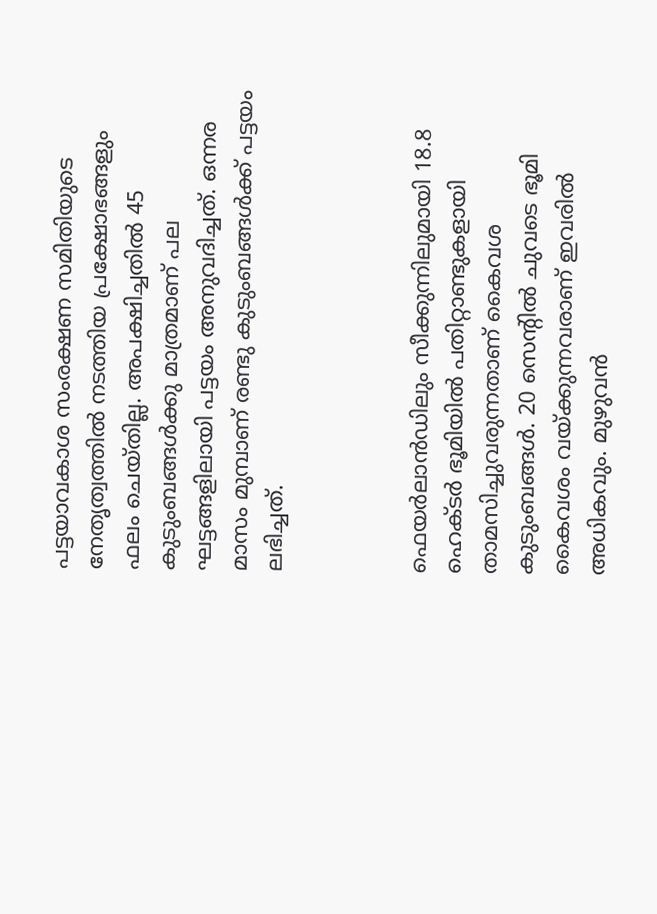പട്ടയാവകാശ സംരക്ഷണ സമിതിയുടെ നേതൃത്വത്തില്‍ നടത്തിയ പ്രക്ഷോഭങ്ങളും  ഫലം ചെയ്തില്ല. അപക്ഷിച്ചതില്‍ 45 കുടുംബങ്ങള്‍ക്കു മാത്രമാണ് പല ഘട്ടങ്ങളിലായി പട്ടയം അനുവദിച്ചത്. ഒന്നര മാസം മുമ്പാണ് രണ്ടു കുടുംബങ്ങള്‍ക്ക് പട്ടയം ലഭിച്ചത്.



ഫെയര്‍ലാന്‍ഡിലും സീക്കുന്നിലുമായി 18.8 ഹെക്ടര്‍ ഭൂമിയില്‍ പതിറ്റാണ്ടുകളായി താമസിച്ചുവരുന്നതാണ് കൈവശ കുടുംബങ്ങള്‍. 20 സെന്റില്‍ ചുവടെ ഭൂമി കൈവശം വയ്ക്കുന്നവരാണ് ഇവരില്‍ അധികവും. മുഴുവന്‍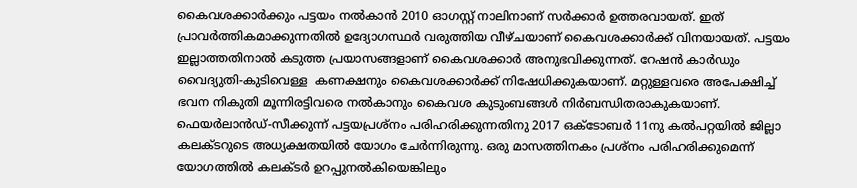കൈവശക്കാര്‍ക്കും പട്ടയം നല്‍കാന്‍ 2010 ഓഗസ്റ്റ് നാലിനാണ് സര്‍ക്കാര്‍ ഉത്തരവായത്. ഇത് പ്രാവര്‍ത്തികമാക്കുന്നതില്‍ ഉദ്യോഗസ്ഥര്‍ വരുത്തിയ വീഴ്ചയാണ് കൈവശക്കാര്‍ക്ക് വിനയായത്. പട്ടയം ഇല്ലാത്തതിനാല്‍ കടുത്ത പ്രയാസങ്ങളാണ് കൈവശക്കാര്‍ അനുഭവിക്കുന്നത്. റേഷന്‍ കാര്‍ഡും വൈദ്യുതി-കുടിവെള്ള  കണക്ഷനും കൈവശക്കാര്‍ക്ക് നിഷേധിക്കുകയാണ്. മറ്റുള്ളവരെ അപേക്ഷിച്ച് ഭവന നികുതി മൂന്നിരട്ടിവരെ നല്‍കാനും കൈവശ കുടുംബങ്ങള്‍ നിര്‍ബന്ധിതരാകുകയാണ്.
ഫെയര്‍ലാന്‍ഡ്-സീക്കുന്ന് പട്ടയപ്രശ്‌നം പരിഹരിക്കുന്നതിനു 2017 ഒക്ടോബര്‍ 11നു കല്‍പറ്റയില്‍ ജില്ലാ കലക്ടറുടെ അധ്യക്ഷതയില്‍ യോഗം ചേര്‍ന്നിരുന്നു. ഒരു മാസത്തിനകം പ്രശ്‌നം പരിഹരിക്കുമെന്ന് യോഗത്തില്‍ കലക്ടര്‍ ഉറപ്പുനല്‍കിയെങ്കിലും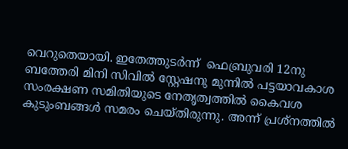വെറുതെയായി. ഇതേത്തുടര്‍ന്ന്  ഫെബ്രുവരി 12നു ബത്തേരി മിനി സിവില്‍ സ്റ്റേഷനു മുന്നില്‍ പട്ടയാവകാശ സംരക്ഷണ സമിതിയുടെ നേതൃത്വത്തില്‍ കൈവശ കുടുംബങ്ങള്‍ സമരം ചെയ്തിരുന്നു. അന്ന് പ്രശ്‌നത്തില്‍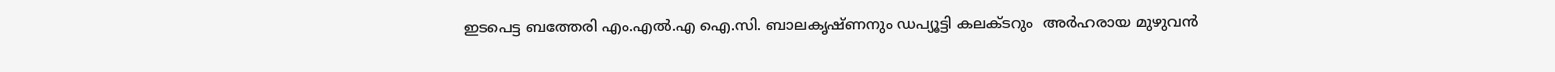ഇടപെട്ട ബത്തേരി എം.എല്‍.എ ഐ.സി. ബാലകൃഷ്ണനും ഡപ്യൂട്ടി കലക്ടറും  അര്‍ഹരായ മുഴുവന്‍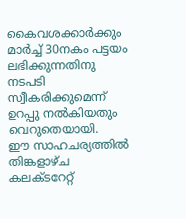കൈവശക്കാര്‍ക്കും മാര്‍ച്ച് 30നകം പട്ടയം ലഭിക്കുന്നതിനു  നടപടി സ്വീകരിക്കുമെന്ന് ഉറപ്പു നല്‍കിയതും വെറുതെയായി.
ഈ സാഹചര്യത്തില്‍ തിങ്കളാഴ്ച കലക്ടറേറ്റ്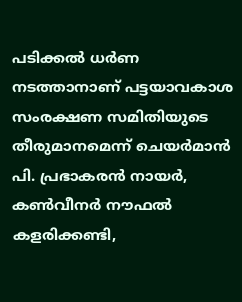പടിക്കല്‍ ധര്‍ണ നടത്താനാണ് പട്ടയാവകാശ സംരക്ഷണ സമിതിയുടെ തീരുമാനമെന്ന് ചെയര്‍മാന്‍ പി. പ്രഭാകരന്‍ നായര്‍, കണ്‍വീനര്‍ നൗഫല്‍ കളരിക്കണ്ടി,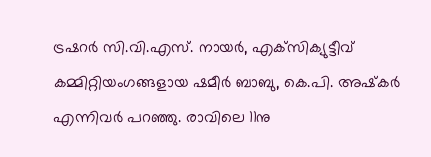ട്രഷറര്‍ സി.വി.എസ്. നായര്‍, എക്‌സിക്യുട്ടീവ് കമ്മിറ്റിയംഗങ്ങളായ ഷമീര്‍ ബാബു, കെ.പി. അഷ്‌കര്‍ എന്നിവര്‍ പറഞ്ഞു. രാവിലെ 11നു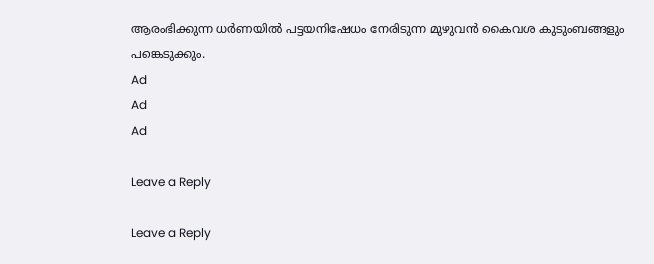ആരംഭിക്കുന്ന ധര്‍ണയില്‍ പട്ടയനിഷേധം നേരിടുന്ന മുഴുവന്‍ കൈവശ കുടുംബങ്ങളും പങ്കെടുക്കും.
Ad
Ad
Ad

Leave a Reply

Leave a Reply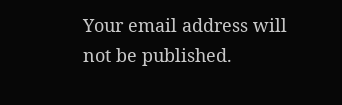Your email address will not be published.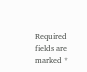Required fields are marked *